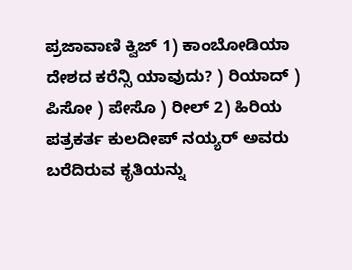ಪ್ರಜಾವಾಣಿ ಕ್ವಿಜ್‌ 1) ಕಾಂಬೋಡಿಯಾ ದೇಶದ ಕರೆನ್ಸಿ ಯಾವುದು? ) ರಿಯಾದ್ ) ಪಿಸೋ ) ಪೇಸೊ ) ರೀಲ್ 2) ಹಿರಿಯ ಪತ್ರಕರ್ತ ಕುಲದೀಪ್ ನಯ್ಯರ್ ಅವರು ಬರೆದಿರುವ ಕೃತಿಯನ್ನು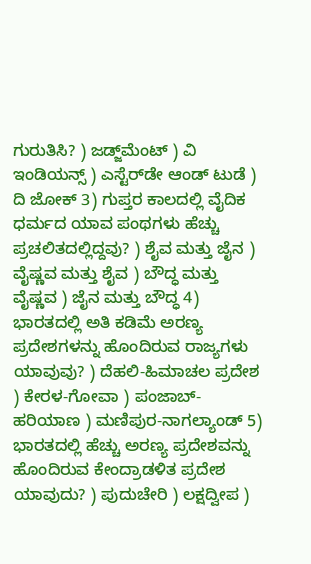ಗುರುತಿಸಿ? ) ಜಡ್ಜ್‌ಮೆಂಟ್ ) ವಿ ಇಂಡಿಯನ್ಸ್ ) ಎಸ್ಟೆರ್‌ಡೇ ಆಂಡ್ ಟುಡೆ ) ದಿ ಜೋಕ್ 3) ಗುಪ್ತರ ಕಾಲದಲ್ಲಿ ವೈದಿಕ ಧರ್ಮದ ಯಾವ ಪಂಥಗಳು ಹೆಚ್ಚು ಪ್ರಚಲಿತದಲ್ಲಿದ್ದವು? ) ಶೈವ ಮತ್ತು ಜೈನ ) ವೈಷ್ಣವ ಮತ್ತು ಶೈವ ) ಬೌದ್ಧ ಮತ್ತು ವೈಷ್ಣವ ) ಜೈನ ಮತ್ತು ಬೌದ್ಧ 4) ಭಾರತದಲ್ಲಿ ಅತಿ ಕಡಿಮೆ ಅರಣ್ಯ ಪ್ರದೇಶಗಳನ್ನು ಹೊಂದಿರುವ ರಾಜ್ಯಗಳು ಯಾವುವು? ) ದೆಹಲಿ-ಹಿಮಾಚಲ ಪ್ರದೇಶ ) ಕೇರಳ-ಗೋವಾ ) ಪಂಜಾಬ್-ಹರಿಯಾಣ ) ಮಣಿಪುರ-ನಾಗಲ್ಯಾಂಡ್ 5) ಭಾರತದಲ್ಲಿ ಹೆಚ್ಚು ಅರಣ್ಯ ಪ್ರದೇಶವನ್ನು ಹೊಂದಿರುವ ಕೇಂದ್ರಾಡಳಿತ ಪ್ರದೇಶ ಯಾವುದು? ) ಪುದುಚೇರಿ ) ಲಕ್ಷದ್ವೀಪ )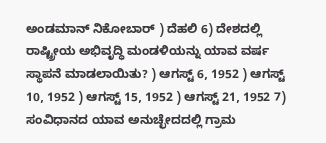ಅಂಡಮಾನ್ ನಿಕೋಬಾರ್ ) ದೆಹಲಿ 6) ದೇಶದಲ್ಲಿ ರಾಷ್ಟ್ರೀಯ ಅಭಿವೃದ್ಧಿ ಮಂಡಳಿಯನ್ನು ಯಾವ ವರ್ಷ ಸ್ಥಾಪನೆ ಮಾಡಲಾಯಿತು? ) ಆಗಸ್ಟ್ 6, 1952 ) ಆಗಸ್ಟ್ 10, 1952 ) ಆಗಸ್ಟ್ 15, 1952 ) ಆಗಸ್ಟ್ 21, 1952 7) ಸಂವಿಧಾನದ ಯಾವ ಅನುಚ್ಛೇದದಲ್ಲಿ ಗ್ರಾಮ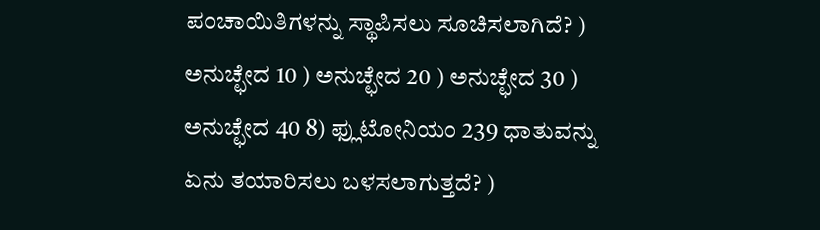ಪಂಚಾಯಿತಿಗಳನ್ನು ಸ್ಥಾಪಿಸಲು ಸೂಚಿಸಲಾಗಿದೆ? ) ಅನುಚ್ಛೇದ 10 ) ಅನುಚ್ಛೇದ 20 ) ಅನುಚ್ಛೇದ 30 ) ಅನುಚ್ಛೇದ 40 8) ಫ್ಲುಟೋನಿಯಂ 239 ಧಾತುವನ್ನು ಏನು ತಯಾರಿಸಲು ಬಳಸಲಾಗುತ್ತದೆ? )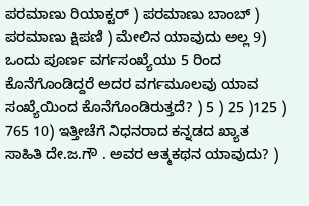ಪರಮಾಣು ರಿಯಾಕ್ಟರ್ ) ಪರಮಾಣು ಬಾಂಬ್ ) ಪರಮಾಣು ಕ್ಷಿಪಣಿ ) ಮೇಲಿನ ಯಾವುದು ಅಲ್ಲ 9) ಒಂದು ಪೂರ್ಣ ವರ್ಗಸಂಖ್ಯೆಯು 5 ರಿಂದ ಕೊನೆಗೊಂಡಿದ್ದರೆ ಅದರ ವರ್ಗಮೂಲವು ಯಾವ ಸಂಖ್ಯೆಯಿಂದ ಕೊನೆಗೊಂಡಿರುತ್ತದೆ? ) 5 ) 25 )125 ) 765 10) ಇತ್ತೀಚೆಗೆ ನಿಧನರಾದ ಕನ್ನಡದ ಖ್ಯಾತ ಸಾಹಿತಿ ದೇ.ಜ.ಗೌ . ಅವರ ಆತ್ಮಕಥನ ಯಾವುದು? )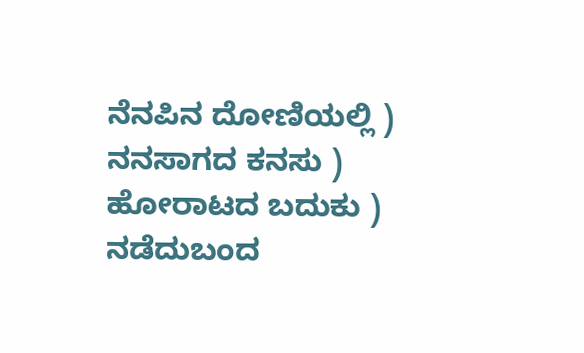ನೆನಪಿನ ದೋಣಿಯಲ್ಲಿ ) ನನಸಾಗದ ಕನಸು ) ಹೋರಾಟದ ಬದುಕು ) ನಡೆದುಬಂದ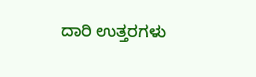ದಾರಿ ಉತ್ತರಗಳು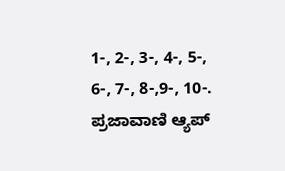1-, 2-, 3-, 4-, 5-, 6-, 7-, 8-,9-, 10-. ಪ್ರಜಾವಾಣಿ ಆ್ಯಪ್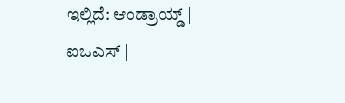ಇಲ್ಲಿದೆ: ಆಂಡ್ರಾಯ್ಡ್ | ಐಒಎಸ್ |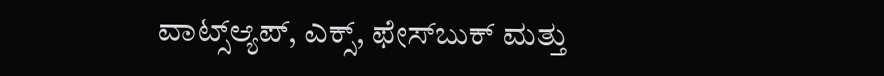ವಾಟ್ಸ್ಆ್ಯಪ್, ಎಕ್ಸ್, ಫೇಸ್‌ಬುಕ್ ಮತ್ತು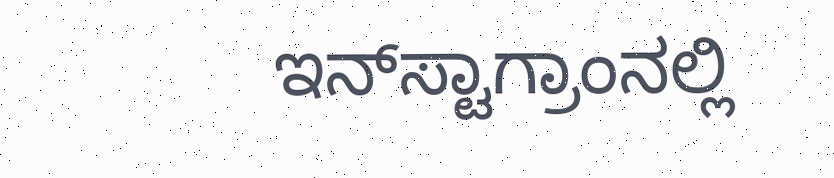ಇನ್‌ಸ್ಟಾಗ್ರಾಂನಲ್ಲಿ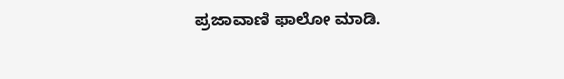ಪ್ರಜಾವಾಣಿ ಫಾಲೋ ಮಾಡಿ.